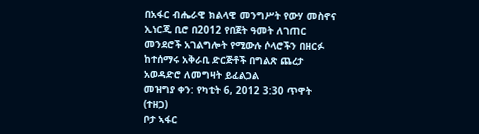በአፋር ብሔራዊ ክልላዊ መንግሥት የውሃ መስኖና ኢነርጂ ቢሮ በ2012 የበጀት ዓመት ለገጠር መንደሮች አገልግሎት የሚውሉ ሶላሮችን በዘርፉ ከተሰማሩ አቅራቢ ድርጅቶች በግልጽ ጨረታ አወዳድሮ ለመግዛት ይፈልጋል
መዝግያ ቀን: የካቲት 6, 2012 3:30 ጥዋት (ተዘጋ)
ቦታ ኣፋር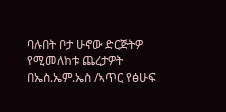ባሉበት ቦታ ሁኖው ድርጅትዎ የሚመለከቱ ጨረታዎት በኤስ.ኤም.ኤስ /ኣጥር የፅሁፍ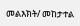መልእክት/ መከታተል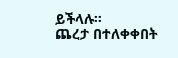ይችላሉ።
ጨረታ በተለቀቀበት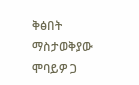ቅፅበት ማስታወቅያው ሞባይዎ ጋ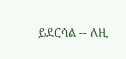ይደርሳል -- ለዚ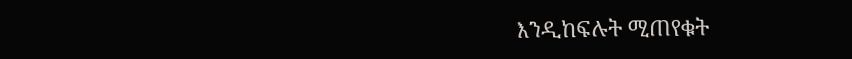እንዲከፍሉት ሚጠየቁት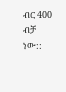ብር 400 ብቻ ነው::